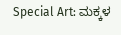Special Art: ಮಕ್ಕಳ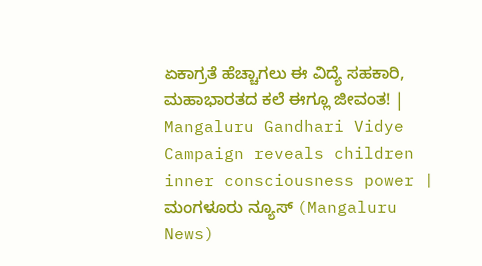ಏಕಾಗ್ರತೆ ಹೆಚ್ಚಾಗಲು ಈ ವಿದ್ಯೆ ಸಹಕಾರಿ, ಮಹಾಭಾರತದ ಕಲೆ ಈಗ್ಲೂ ಜೀವಂತ! | Mangaluru Gandhari Vidye Campaign reveals children inner consciousness power | ಮಂಗಳೂರು ನ್ಯೂಸ್ (Mangaluru News)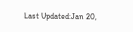Last Updated:Jan 20,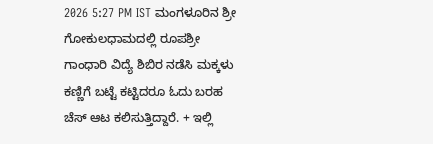2026 5:27 PM IST ಮಂಗಳೂರಿನ ಶ್ರೀ ಗೋಕುಲಧಾಮದಲ್ಲಿ ರೂಪಶ್ರೀ ಗಾಂಧಾರಿ ವಿದ್ಯೆ ಶಿಬಿರ ನಡೆಸಿ ಮಕ್ಕಳು ಕಣ್ಣಿಗೆ ಬಟ್ಟೆ ಕಟ್ಟಿದರೂ ಓದು ಬರಹ ಚೆಸ್ ಆಟ ಕಲಿಸುತ್ತಿದ್ದಾರೆ. + ಇಲ್ಲಿ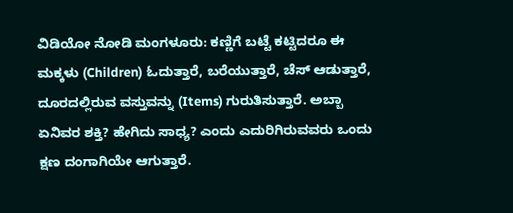ವಿಡಿಯೋ ನೋಡಿ ಮಂಗಳೂರು: ಕಣ್ಣಿಗೆ ಬಟ್ಟೆ ಕಟ್ಟಿದರೂ ಈ ಮಕ್ಕಳು (Children) ಓದುತ್ತಾರೆ, ಬರೆಯುತ್ತಾರೆ, ಚೆಸ್ ಆಡುತ್ತಾರೆ, ದೂರದಲ್ಲಿರುವ ವಸ್ತುವನ್ನು (Items) ಗುರುತಿಸುತ್ತಾರೆ. ಅಬ್ಬಾ ಏನಿವರ ಶಕ್ತಿ? ಹೇಗಿದು ಸಾಧ್ಯ? ಎಂದು ಎದುರಿಗಿರುವವರು ಒಂದು ಕ್ಷಣ ದಂಗಾಗಿಯೇ ಆಗುತ್ತಾರೆ.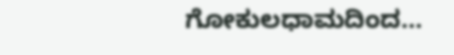ಗೋಕುಲಧಾಮದಿಂದ…